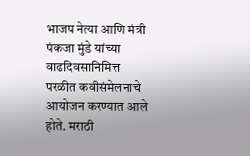भाजप नेत्या आणि मंत्री पंकजा मुंडे यांच्या वाढदिवसानिमित्त परळीत कवीसंमेलनाचे आयोजन करण्यात आले होते. मराठी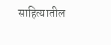साहित्यातील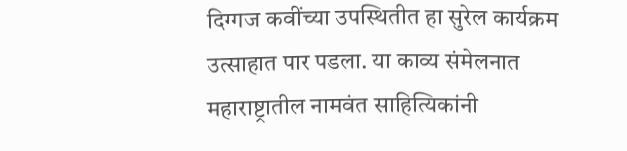दिग्गज कवींच्या उपस्थितीत हा सुरेल कार्यक्रम उत्साहात पार पडला. या काव्य संमेलनात महाराष्ट्रातील नामवंत साहित्यिकांनी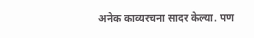अनेक काव्यरचना सादर केल्या. पण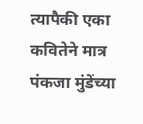त्यापैकी एका कवितेने मात्र पंकजा मुंडेंच्या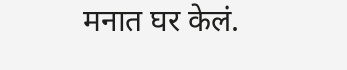मनात घर केलं.